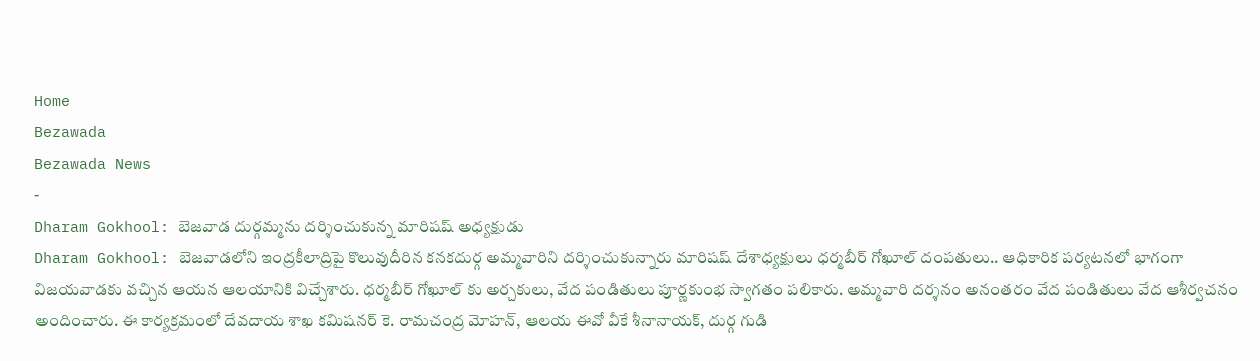Home
Bezawada
Bezawada News
-
Dharam Gokhool: బెజవాడ దుర్గమ్మను దర్శించుకున్న మారిషష్ అధ్యక్షుడు
Dharam Gokhool: బెజవాడలోని ఇంద్రకీలాద్రిపై కొలువుదీరిన కనకదుర్గ అమ్మవారిని దర్శించుకున్నారు మారిషష్ దేశాధ్యక్షులు ధర్మబీర్ గోఖూల్ దంపతులు.. ఆధికారిక పర్యటనలో భాగంగా విజయవాడకు వచ్చిన ఆయన ఆలయానికి విచ్చేశారు. ధర్మబీర్ గోఖూల్ కు అర్చకులు, వేద పండితులు పూర్ణకుంభ స్వాగతం పలికారు. అమ్మవారి దర్శనం అనంతరం వేద పండితులు వేద ఆశీర్వచనం అందించారు. ఈ కార్యక్రమంలో దేవదాయ శాఖ కమిషనర్ కె. రామచంద్ర మోహన్, ఆలయ ఈవో వీకే శీనానాయక్, దుర్గ గుడి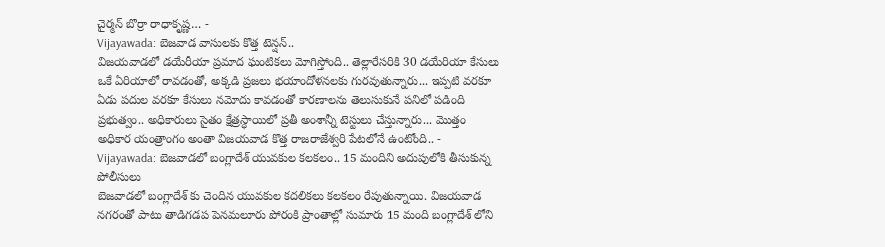చైర్మన్ బొర్రా రాధాకృష్ణ… -
Vijayawada: బెజవాడ వాసులకు కొత్త టెన్షన్..
విజయవాడలో డయేరీయా ప్రమాద ఘంటికలు మోగిస్తోంది.. తెల్లారేసరికి 30 డయేరియా కేసులు ఒకే ఏరియాలో రావడంతో, అక్కడి ప్రజలు భయాందోళనలకు గురవుతున్నారు... ఇప్పటి వరకూ ఏడు పదుల వరకూ కేసులు నమోదు కావడంతో కారణాలను తెలుసుకునే పనిలో పడింది ప్రభుత్వం.. అధికారులు సైతం క్షేత్రస్ధాయిలో ప్రతీ అంశాన్నీ టెస్టులు చేస్తున్నారు... మొత్తం అధికార యంత్రాంగం అంతా విజయవాడ కొత్త రాజరాజేశ్వరి పేటలోనే ఉంటోంది.. -
Vijayawada: బెజవాడలో బంగ్లాదేశ్ యువకుల కలకలం.. 15 మందిని అదుపులోకి తీసుకున్న పోలీసులు
బెజవాడలో బంగ్లాదేశ్ కు చెందిన యువకుల కదలికలు కలకలం రేపుతున్నాయి. విజయవాడ నగరంతో పాటు తాడిగడప పెనమలూరు పోరంకి ప్రాంతాల్లో సుమారు 15 మంది బంగ్లాదేశ్ లోని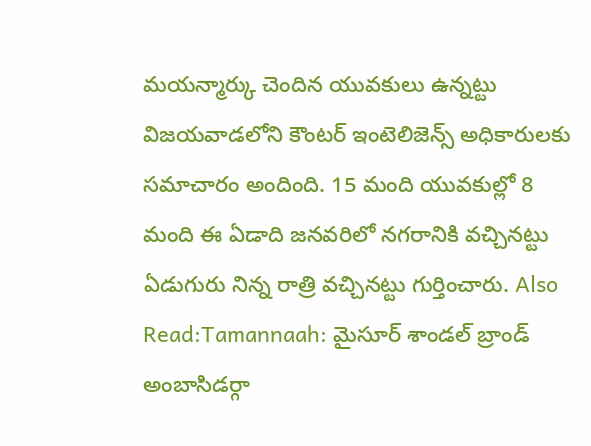మయన్మార్కు చెందిన యువకులు ఉన్నట్టు విజయవాడలోని కౌంటర్ ఇంటెలిజెన్స్ అధికారులకు సమాచారం అందింది. 15 మంది యువకుల్లో 8 మంది ఈ ఏడాది జనవరిలో నగరానికి వచ్చినట్టు ఏడుగురు నిన్న రాత్రి వచ్చినట్టు గుర్తించారు. Also Read:Tamannaah: మైసూర్ శాండల్ బ్రాండ్ అంబాసిడర్గా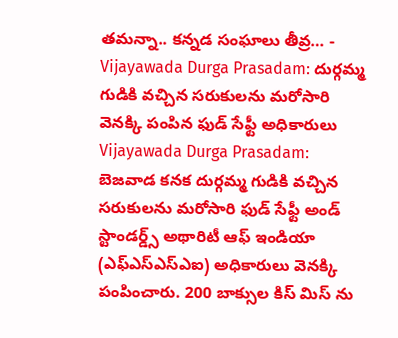తమన్నా.. కన్నడ సంఘాలు తీవ్ర… -
Vijayawada Durga Prasadam: దుర్గమ్మ గుడికి వచ్చిన సరుకులను మరోసారి వెనక్కి పంపిన ఫుడ్ సేఫ్టీ అధికారులు
Vijayawada Durga Prasadam: బెజవాడ కనక దుర్గమ్మ గుడికి వచ్చిన సరుకులను మరోసారి ఫుడ్ సేఫ్టీ అండ్ స్టాండర్డ్స్ అథారిటీ ఆఫ్ ఇండియా (ఎఫ్ఎస్ఎస్ఎఐ) అధికారులు వెనక్కి పంపించారు. 200 బాక్సుల కిస్ మిస్ ను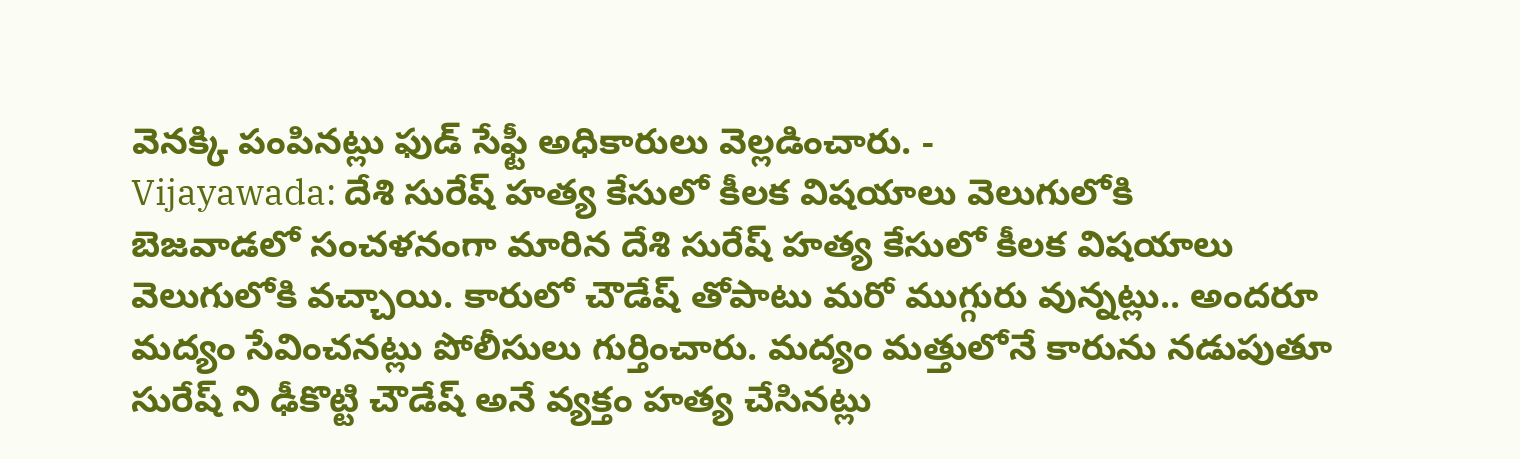వెనక్కి పంపినట్లు ఫుడ్ సేఫ్టీ అధికారులు వెల్లడించారు. -
Vijayawada: దేశి సురేష్ హత్య కేసులో కీలక విషయాలు వెలుగులోకి
బెజవాడలో సంచళనంగా మారిన దేశి సురేష్ హత్య కేసులో కీలక విషయాలు వెలుగులోకి వచ్చాయి. కారులో చౌడేష్ తోపాటు మరో ముగ్గురు వున్నట్లు.. అందరూ మద్యం సేవించనట్లు పోలీసులు గుర్తించారు. మద్యం మత్తులోనే కారును నడుపుతూ సురేష్ ని ఢీకొట్టి చౌడేష్ అనే వ్యక్తం హత్య చేసినట్లు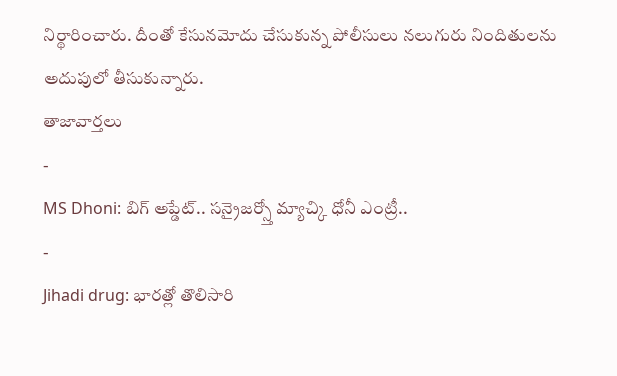నిర్థారించారు. దీంతో కేసునమోదు చేసుకున్న పోలీసులు నలుగురు నిందితులను అదుపులో తీసుకున్నారు.
తాజావార్తలు
-
MS Dhoni: బిగ్ అప్డేట్.. సన్రైజర్స్తో మ్యాచ్కి ధోనీ ఎంట్రీ..
-
Jihadi drug: భారత్లో తొలిసారి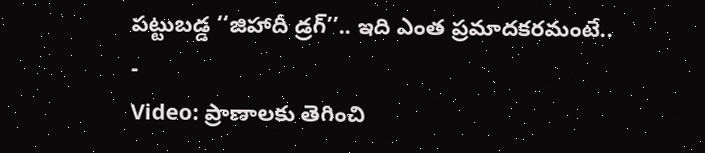పట్టుబడ్డ ‘‘జిహాదీ డ్రగ్’’.. ఇది ఎంత ప్రమాదకరమంటే..
-
Video: ప్రాణాలకు తెగించి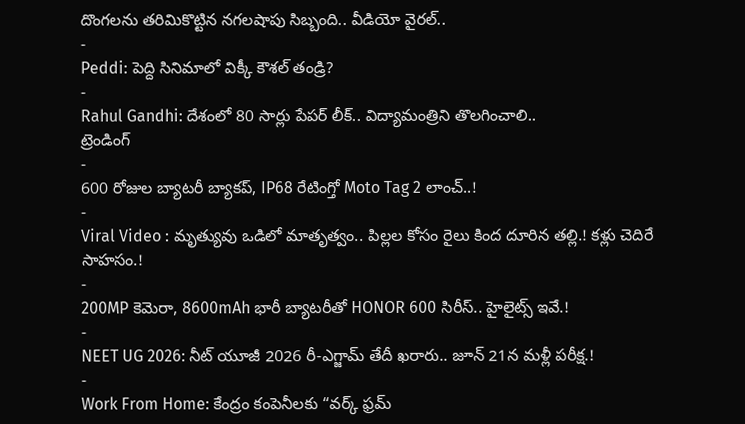దొంగలను తరిమికొట్టిన నగలషాపు సిబ్బంది.. వీడియో వైరల్..
-
Peddi: పెద్ది సినిమాలో విక్కీ కౌశల్ తండ్రి?
-
Rahul Gandhi: దేశంలో 80 సార్లు పేపర్ లీక్.. విద్యామంత్రిని తొలగించాలి..
ట్రెండింగ్
-
600 రోజుల బ్యాటరీ బ్యాకప్, IP68 రేటింగ్తో Moto Tag 2 లాంచ్..!
-
Viral Video : మృత్యువు ఒడిలో మాతృత్వం.. పిల్లల కోసం రైలు కింద దూరిన తల్లి.! కళ్లు చెదిరే సాహసం.!
-
200MP కెమెరా, 8600mAh భారీ బ్యాటరీతో HONOR 600 సిరీస్.. హైలైట్స్ ఇవే.!
-
NEET UG 2026: నీట్ యూజీ 2026 రీ-ఎగ్జామ్ తేదీ ఖరారు.. జూన్ 21న మళ్లీ పరీక్ష.!
-
Work From Home: కేంద్రం కంపెనీలకు “వర్క్ ఫ్రమ్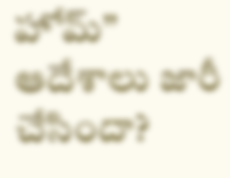హోమ్” ఆదేశాలు జారీ చేసిందా?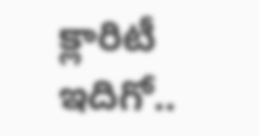క్లారిటీ ఇదిగో..